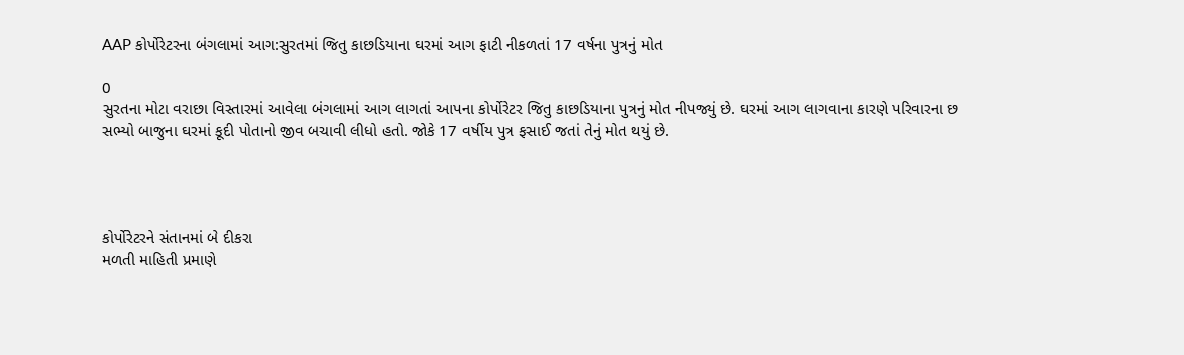AAP કોર્પોરેટરના બંગલામાં આગ:સુરતમાં જિતુ કાછડિયાના ઘરમાં આગ ફાટી નીકળતાં 17 વર્ષના પુત્રનું મોત

0
સુરતના મોટા વરાછા વિસ્તારમાં આવેલા બંગલામાં આગ લાગતાં આપના કોર્પોરેટર જિતુ કાછડિયાના પુત્રનું મોત નીપજ્યું છે. ઘરમાં આગ લાગવાના કારણે પરિવારના છ સભ્યો બાજુના ઘરમાં કૂદી પોતાનો જીવ બચાવી લીધો હતો. જોકે 17 વર્ષીય પુત્ર ફસાઈ જતાં તેનું મોત થયું છે.




કોર્પોરેટરને સંતાનમાં બે દીકરા
મળતી માહિતી પ્રમાણે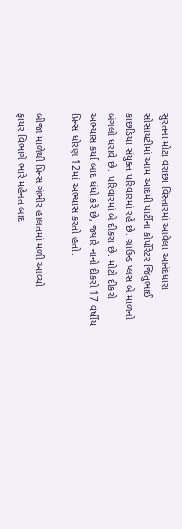સુરતના મોટા વરાછા વિસ્તારમાં આવેલા આનંદધારા સોસાયટીમાં આમ આદમી પાર્ટીના કોર્પોરેટર જિતુભાઈ કાછડિયા સંયુક્ત પરિવારમાં રહે છે. ગ્રાઉન્ડ પ્લસ બે માળનો બંગલો ધરાવે છે. પરિવારમાં બે દીકરા છે. મોટો દીકરો અભ્યાસ કર્યા બાદ ધંધો કરે છે, જ્યારે નાનો દીકરો 17 વર્ષીય પ્રિન્સ ધોરણ 12માં અભ્યાસ કરતો હતો.

બીજા માળેથી પ્રિન્સ ગંભીર હાલતમાં મળી આવ્યો
ફાયર વિભાગે ભારે મહેનત બાદ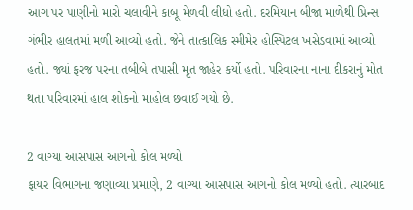આગ પર પાણીનો મારો ચલાવીને કાબૂ મેળવી લીધો હતો. દરમિયાન બીજા માળેથી પ્રિન્સ ગંભીર હાલતમાં મળી આવ્યો હતો. જેને તાત્કાલિક સ્મીમેર હોસ્પિટલ ખસેડવામાં આવ્યો હતો. જ્યાં ફરજ પરના તબીબે તપાસી મૃત જાહેર કર્યો હતો. પરિવારના નાના દીકરાનું મોત થતા પરિવારમાં હાલ શોકનો માહોલ છવાઈ ગયો છે.

2 વાગ્યા આસપાસ આગનો કોલ મળ્યો
ફાયર વિભાગના જણાવ્યા પ્રમાણે, 2 વાગ્યા આસપાસ આગનો કોલ મળ્યો હતો. ત્યારબાદ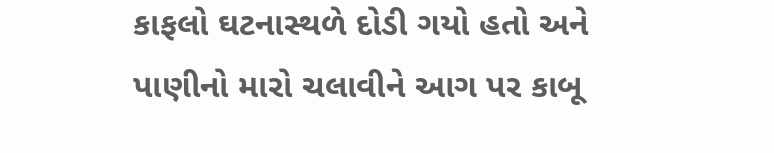કાફલો ઘટનાસ્થળે દોડી ગયો હતો અને પાણીનો મારો ચલાવીને આગ પર કાબૂ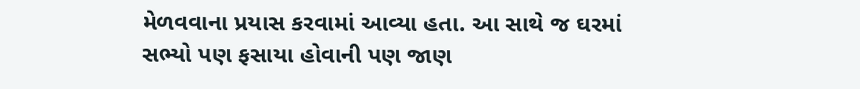મેળવવાના પ્રયાસ કરવામાં આવ્યા હતા. આ સાથે જ ઘરમાં સભ્યો પણ ફસાયા હોવાની પણ જાણ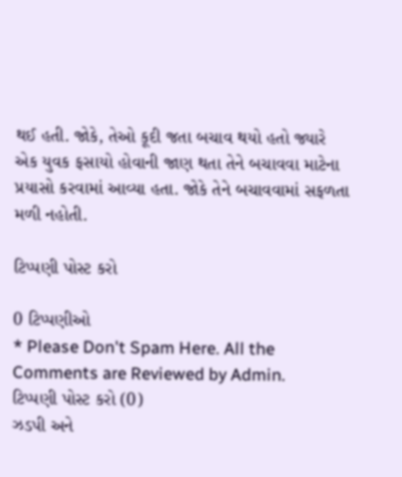થઈ હતી. જોકે, તેઓ કૂદી જતા બચાવ થયો હતો જ્યારે એક યુવક ફસાયો હોવાની જાણ થતા તેને બચાવવા માટેના પ્રયાસો કરવામાં આવ્યા હતા. જોકે તેને બચાવવામાં સફળતા મળી નહોતી.

ટિપ્પણી પોસ્ટ કરો

0 ટિપ્પણીઓ
* Please Don't Spam Here. All the Comments are Reviewed by Admin.
ટિપ્પણી પોસ્ટ કરો (0)
ઝડપી અને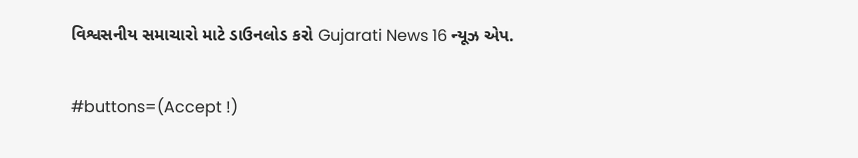વિશ્વસનીય સમાચારો માટે ડાઉનલોડ કરો Gujarati News 16 ન્યૂઝ એપ.

#buttons=(Accept !)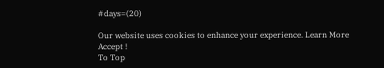#days=(20)

Our website uses cookies to enhance your experience. Learn More
Accept !
To Top